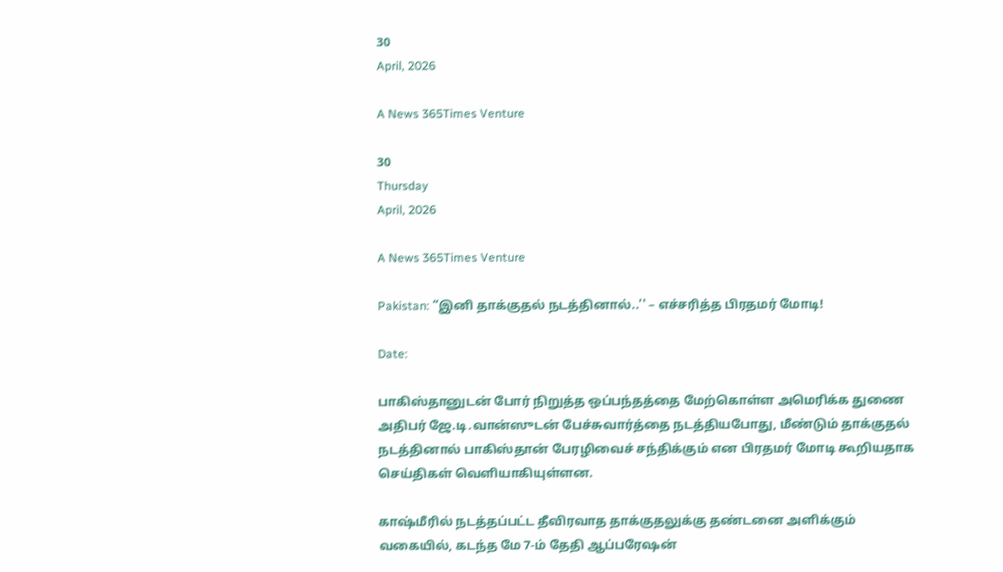30
April, 2026

A News 365Times Venture

30
Thursday
April, 2026

A News 365Times Venture

Pakistan: “இனி தாக்குதல் நடத்தினால்..'' – எச்சரித்த பிரதமர் மோடி!

Date:

பாகிஸ்தானுடன் போர் நிறுத்த ஒப்பந்தத்தை மேற்கொள்ள அமெரிக்க துணை அதிபர் ஜே.டி.வான்ஸுடன் பேச்சுவார்த்தை நடத்தியபோது, மீண்டும் தாக்குதல் நடத்தினால் பாகிஸ்தான் பேரழிவைச் சந்திக்கும் என பிரதமர் மோடி கூறியதாக செய்திகள் வெளியாகியுள்ளன.

காஷ்மீரில் நடத்தப்பட்ட தீவிரவாத தாக்குதலுக்கு தண்டனை அளிக்கும் வகையில், கடந்த மே 7-ம் தேதி ஆப்பரேஷன்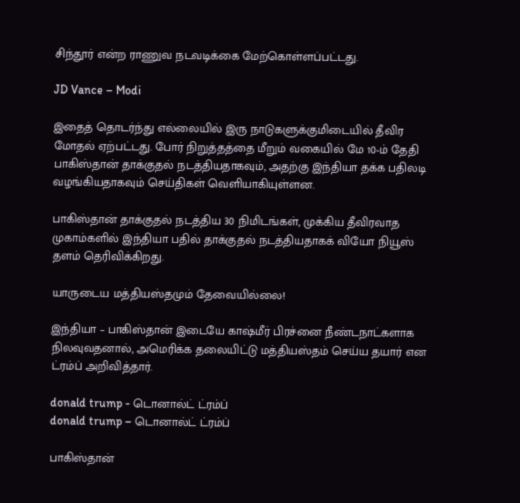சிந்தூர் என்ற ராணுவ நடவடிக்கை மேற்கொள்ளப்பட்டது.

JD Vance – Modi

இதைத் தொடர்ந்து எல்லையில் இரு நாடுகளுக்குமிடையில் தீவிர மோதல் ஏற்பட்டது. போர் நிறுத்தத்தை மீறும் வகையில் மே 10-ம் தேதி பாகிஸ்தான் தாக்குதல் நடத்தியதாகவும், அதற்கு இந்தியா தக்க பதிலடி வழங்கியதாகவும் செய்திகள் வெளியாகியுள்ளன.

பாகிஸ்தான் தாக்குதல் நடத்திய 30 நிமிடங்கள், முக்கிய தீவிரவாத முகாம்களில் இந்தியா பதில் தாக்குதல் நடத்தியதாகக் வியோ நியூஸ் தளம் தெரிவிக்கிறது.

யாருடைய மத்தியஸ்தமும் தேவையில்லை!

இந்தியா – பாகிஸ்தான் இடையே காஷ்மீர் பிரச்னை நீண்டநாட்களாக நிலவுவதனால், அமெரிக்க தலையிட்டு மத்தியஸ்தம் செய்ய தயார் என ட்ரம்ப் அறிவித்தார்.

donald trump - டொனால்ட் ட்ரம்ப்
donald trump – டொனால்ட் ட்ரம்ப்

பாகிஸ்தான்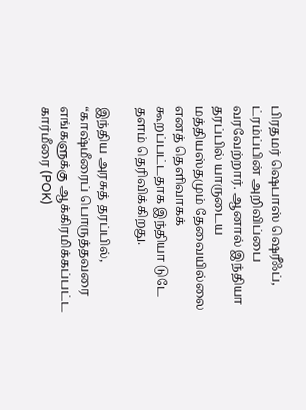பிரதமர் ஷெபாஸ் ஷெரீஃப், ட்ரம்ப்பின் அறிவிப்பை வரவேற்றார். ஆனால் இந்தியா தரப்பில் யாருடைய மத்தியஸ்தமும் தேவையில்லை எனத் தெளிவாகக் கூறப்பட்டதாக இந்தியா டுடே தளம் தெரிவிக்கிறது.

இந்திய அரசுத் தரப்பில், “காஷ்மீரைப் பொருத்தவரை எங்களுக்கு ஆக்கிரமிக்கப்பட்ட கார்மீரை (POK)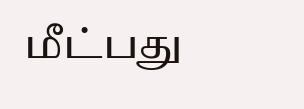மீட்பது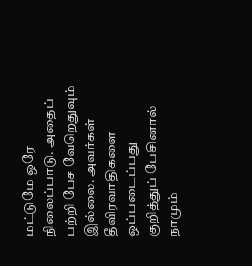மட்டுமே ஒரே நிலைப்பாடு. அதைப் பற்றி பேச வேறெதுவும் இல்லை. அவர்கள் தீவிரவாதிகளை ஒப்படைப்பது குறித்துப் பேசினால் நாமும்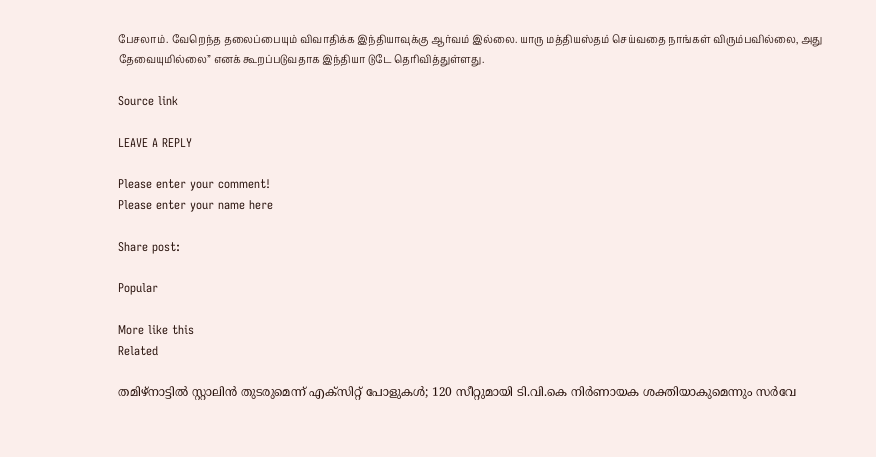பேசலாம். வேறெந்த தலைப்பையும் விவாதிக்க இந்தியாவுக்கு ஆர்வம் இல்லை. யாரு மத்தியஸ்தம் செய்வதை நாங்கள் விரும்பவில்லை, அது தேவையுமில்லை” எனக் கூறப்படுவதாக இந்தியா டுடே தெரிவித்துள்ளது.

Source link

LEAVE A REPLY

Please enter your comment!
Please enter your name here

Share post:

Popular

More like this
Related

തമിഴ്‌നാട്ടില്‍ സ്റ്റാലിന്‍ തുടരുമെന്ന് എക്‌സിറ്റ് പോളുകള്‍; 120 സീറ്റുമായി ടി.വി.കെ നിര്‍ണായക ശക്തിയാകുമെന്നും സര്‍വേ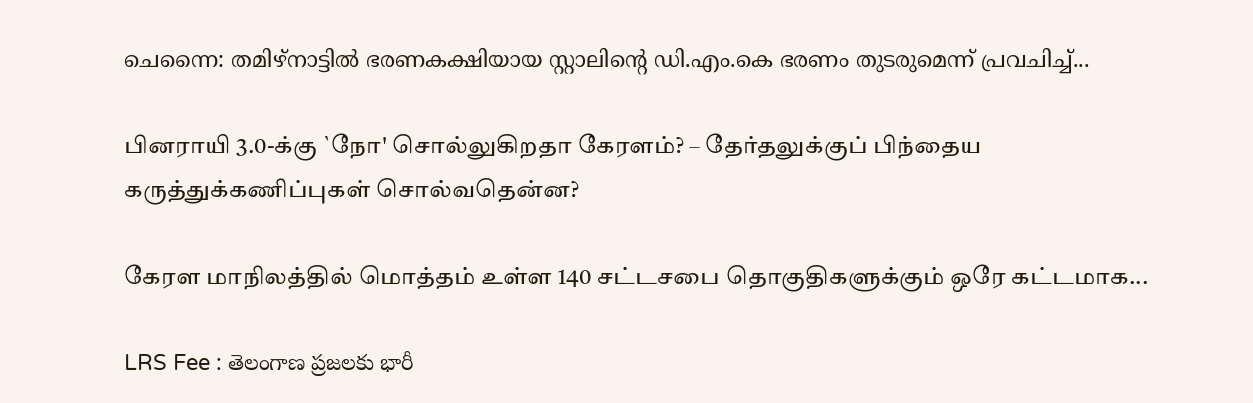ചെന്നൈ: തമിഴ്‌നാട്ടില്‍ ഭരണകക്ഷിയായ സ്റ്റാലിന്റെ ഡി.എം.കെ ഭരണം തുടരുമെന്ന് പ്രവചിച്ച്...

பினராயி 3.0-க்கு `நோ' சொல்லுகிறதா கேரளம்? – தேர்தலுக்குப் பிந்தைய கருத்துக்கணிப்புகள் சொல்வதென்ன?

கேரள மாநிலத்தில் மொத்தம் உள்ள 140 சட்டசபை தொகுதிகளுக்கும் ஒரே கட்டமாக...

LRS Fee : తెలంగాణ ప్రజలకు భారీ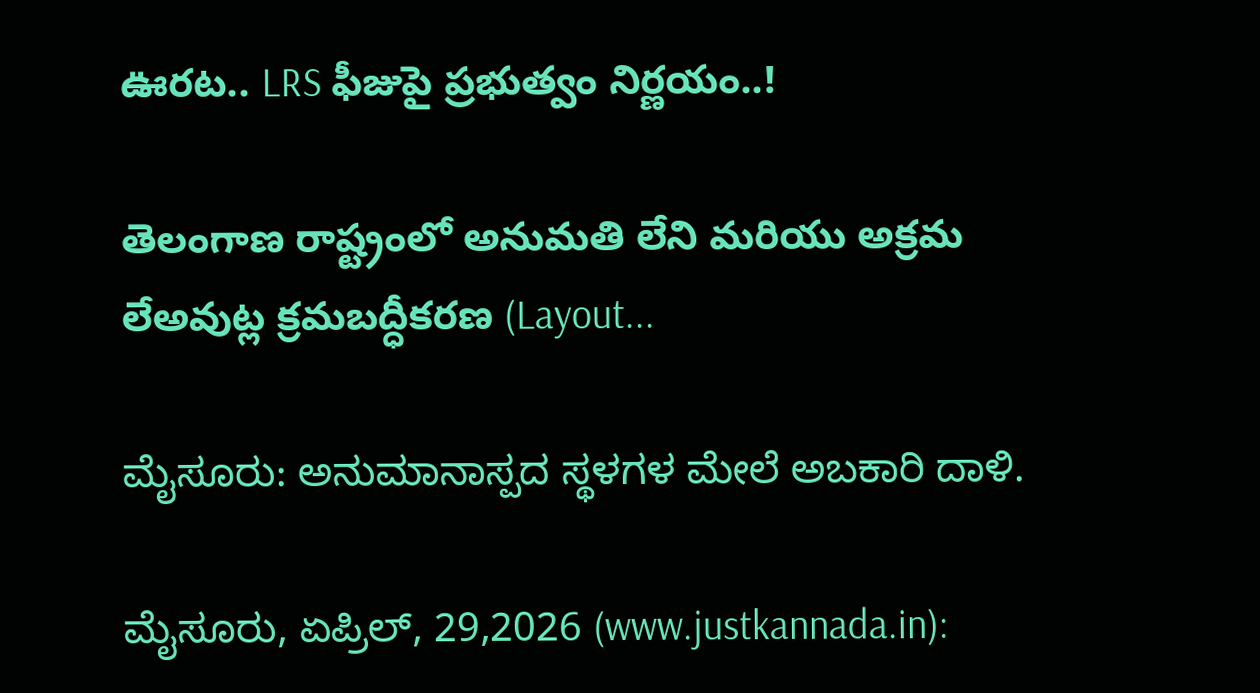ఊరట.. LRS ఫీజుపై ప్రభుత్వం నిర్ణయం..!

తెలంగాణ రాష్ట్రంలో అనుమతి లేని మరియు అక్రమ లేఅవుట్ల క్రమబద్ధీకరణ (Layout...

ಮೈಸೂರು: ಅನುಮಾನಾಸ್ಪದ ಸ್ಥಳಗಳ ಮೇಲೆ ಅಬಕಾರಿ ದಾಳಿ.

ಮೈಸೂರು, ಏಪ್ರಿಲ್, 29,2026 (www.justkannada.in):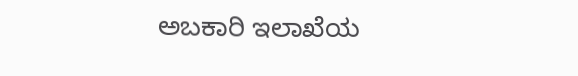ಅಬಕಾರಿ ಇಲಾಖೆಯ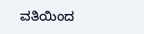ವತಿಯಿಂದ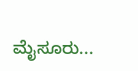ಮೈಸೂರು...